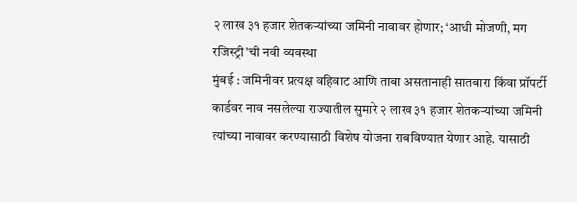२ लाख ३१ हजार शेतकऱ्यांच्या जमिनी नावावर होणार; ‘आधी मोजणी, मग रजिस्ट्री’ची नवी व्यवस्था
मुंबई : जमिनीवर प्रत्यक्ष वहिवाट आणि ताबा असतानाही सातबारा किंवा प्रॉपर्टी कार्डवर नाव नसलेल्या राज्यातील सुमारे २ लाख ३१ हजार शेतकऱ्यांच्या जमिनी त्यांच्या नावावर करण्यासाठी विशेष योजना राबविण्यात येणार आहे. यासाठी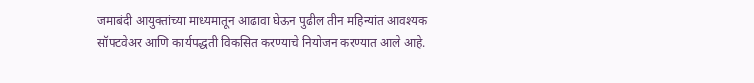जमाबंदी आयुक्तांच्या माध्यमातून आढावा घेऊन पुढील तीन महिन्यांत आवश्यक सॉफ्टवेअर आणि कार्यपद्धती विकसित करण्याचे नियोजन करण्यात आले आहे.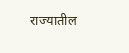राज्यातील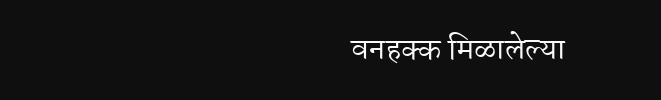वनहक्क मिळालेल्या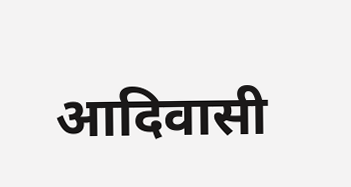आदिवासी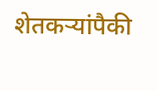शेतकऱ्यांपैकी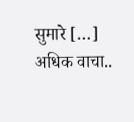सुमारे […]
अधिक वाचा..